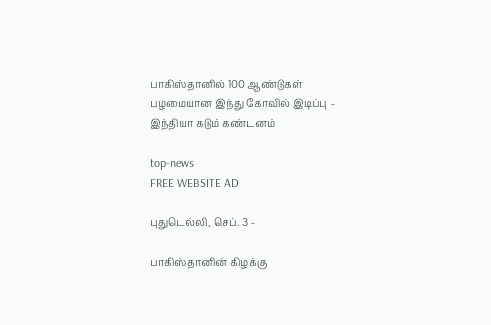பாகிஸ்தானில் 100 ஆண்டுகள் பழமையான இந்து கோவில் இடிப்பு – இந்தியா கடும் கண்டனம்

top-news
FREE WEBSITE AD

புதுடெல்லி, செப். 3 –

பாகிஸ்தானின் கிழக்கு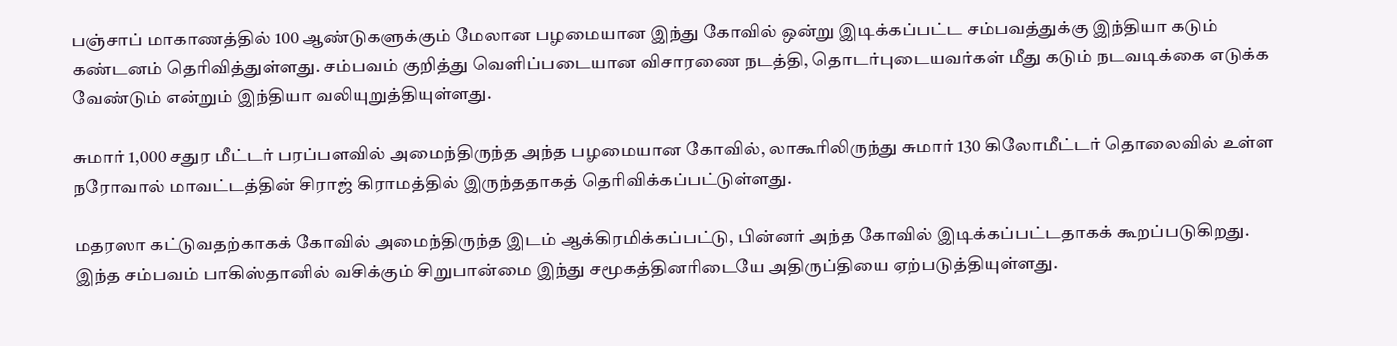பஞ்சாப் மாகாணத்தில் 100 ஆண்டுகளுக்கும் மேலான பழமையான இந்து கோவில் ஒன்று இடிக்கப்பட்ட சம்பவத்துக்கு இந்தியா கடும் கண்டனம் தெரிவித்துள்ளது. சம்பவம் குறித்து வெளிப்படையான விசாரணை நடத்தி, தொடர்புடையவர்கள் மீது கடும் நடவடிக்கை எடுக்க வேண்டும் என்றும் இந்தியா வலியுறுத்தியுள்ளது.

சுமார் 1,000 சதுர மீட்டர் பரப்பளவில் அமைந்திருந்த அந்த பழமையான கோவில், லாகூரிலிருந்து சுமார் 130 கிலோமீட்டர் தொலைவில் உள்ள நரோவால் மாவட்டத்தின் சிராஜ் கிராமத்தில் இருந்ததாகத் தெரிவிக்கப்பட்டுள்ளது.

மதரஸா கட்டுவதற்காகக் கோவில் அமைந்திருந்த இடம் ஆக்கிரமிக்கப்பட்டு, பின்னர் அந்த கோவில் இடிக்கப்பட்டதாகக் கூறப்படுகிறது. இந்த சம்பவம் பாகிஸ்தானில் வசிக்கும் சிறுபான்மை இந்து சமூகத்தினரிடையே அதிருப்தியை ஏற்படுத்தியுள்ளது.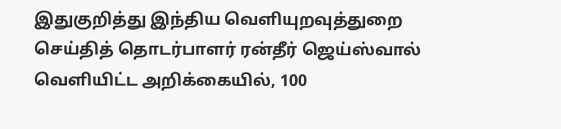இதுகுறித்து இந்திய வெளியுறவுத்துறை செய்தித் தொடர்பாளர் ரன்தீர் ஜெய்ஸ்வால் வெளியிட்ட அறிக்கையில், 100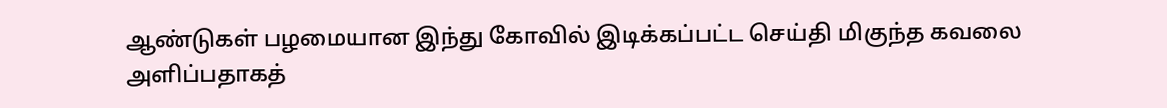ஆண்டுகள் பழமையான இந்து கோவில் இடிக்கப்பட்ட செய்தி மிகுந்த கவலை அளிப்பதாகத்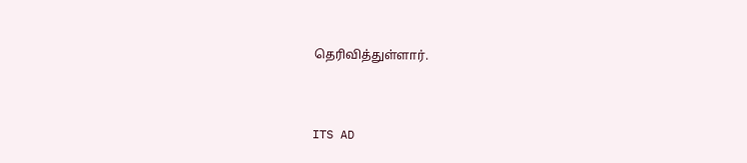தெரிவித்துள்ளார்.


ITS AD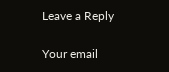Leave a Reply

Your email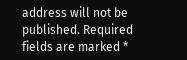address will not be published. Required fields are marked *